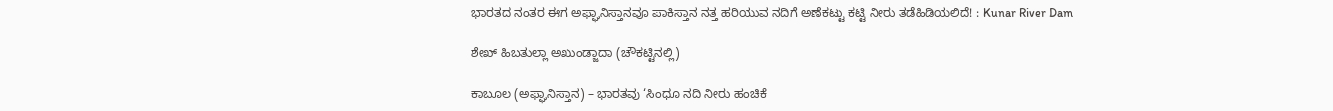ಭಾರತದ ನಂತರ ಈಗ ಅಫ್ಘಾನಿಸ್ತಾನವೂ ಪಾಕಿಸ್ತಾನ ನತ್ತ ಹರಿಯುವ ನದಿಗೆ ಅಣೆಕಟ್ಟು ಕಟ್ಟಿ ನೀರು ತಡೆಹಿಡಿಯಲಿದೆ! : Kunar River Dam

ಶೇಖ್ ಹಿಬತುಲ್ಲಾ ಅಖುಂಡ್ಜಾದಾ (ಚೌಕಟ್ಟಿನಲ್ಲಿ)

ಕಾಬೂಲ (ಅಫ್ಘಾನಿಸ್ತಾನ) – ಭಾರತವು ‘ಸಿಂಧೂ ನದಿ ನೀರು ಹಂಚಿಕೆ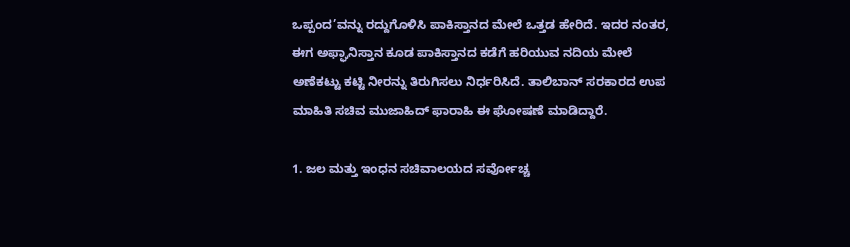ಒಪ್ಪಂದ’ವನ್ನು ರದ್ದುಗೊಳಿಸಿ ಪಾಕಿಸ್ತಾನದ ಮೇಲೆ ಒತ್ತಡ ಹೇರಿದೆ. ಇದರ ನಂತರ, ಈಗ ಅಫ್ಘಾನಿಸ್ತಾನ ಕೂಡ ಪಾಕಿಸ್ತಾನದ ಕಡೆಗೆ ಹರಿಯುವ ನದಿಯ ಮೇಲೆ ಅಣೆಕಟ್ಟು ಕಟ್ಟಿ ನೀರನ್ನು ತಿರುಗಿಸಲು ನಿರ್ಧರಿಸಿದೆ. ತಾಲಿಬಾನ್ ಸರಕಾರದ ಉಪ ಮಾಹಿತಿ ಸಚಿವ ಮುಜಾಹಿದ್ ಫಾರಾಹಿ ಈ ಘೋಷಣೆ ಮಾಡಿದ್ದಾರೆ.

1. ಜಲ ಮತ್ತು ಇಂಧನ ಸಚಿವಾಲಯದ ಸರ್ವೋಚ್ಚ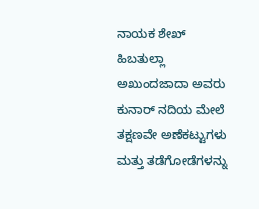ನಾಯಕ ಶೇಖ್ ಹಿಬತುಲ್ಲಾ ಅಖುಂದಜಾದಾ ಅವರು ಕುನಾರ್ ನದಿಯ ಮೇಲೆ ತಕ್ಷಣವೇ ಅಣೆಕಟ್ಟುಗಳು ಮತ್ತು ತಡೆಗೋಡೆಗಳನ್ನು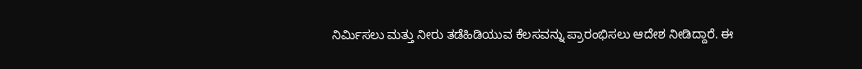ನಿರ್ಮಿಸಲು ಮತ್ತು ನೀರು ತಡೆಹಿಡಿಯುವ ಕೆಲಸವನ್ನು ಪ್ರಾರಂಭಿಸಲು ಆದೇಶ ನೀಡಿದ್ದಾರೆ. ಈ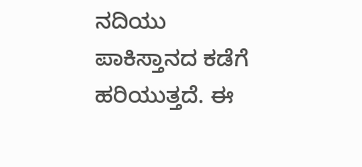ನದಿಯು ಪಾಕಿಸ್ತಾನದ ಕಡೆಗೆ ಹರಿಯುತ್ತದೆ. ಈ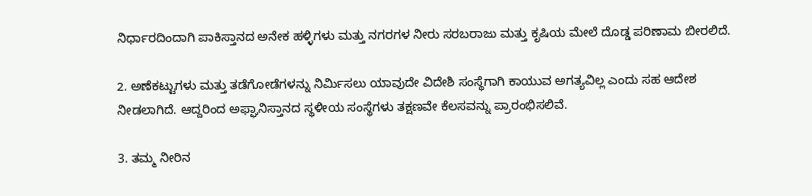ನಿರ್ಧಾರದಿಂದಾಗಿ ಪಾಕಿಸ್ತಾನದ ಅನೇಕ ಹಳ್ಳಿಗಳು ಮತ್ತು ನಗರಗಳ ನೀರು ಸರಬರಾಜು ಮತ್ತು ಕೃಷಿಯ ಮೇಲೆ ದೊಡ್ಡ ಪರಿಣಾಮ ಬೀರಲಿದೆ.

2. ಅಣೆಕಟ್ಟುಗಳು ಮತ್ತು ತಡೆಗೋಡೆಗಳನ್ನು ನಿರ್ಮಿಸಲು ಯಾವುದೇ ವಿದೇಶಿ ಸಂಸ್ಥೆಗಾಗಿ ಕಾಯುವ ಅಗತ್ಯವಿಲ್ಲ ಎಂದು ಸಹ ಆದೇಶ ನೀಡಲಾಗಿದೆ. ಆದ್ದರಿಂದ ಅಫ್ಘಾನಿಸ್ತಾನದ ಸ್ಥಳೀಯ ಸಂಸ್ಥೆಗಳು ತಕ್ಷಣವೇ ಕೆಲಸವನ್ನು ಪ್ರಾರಂಭಿಸಲಿವೆ.

3. ತಮ್ಮ ನೀರಿನ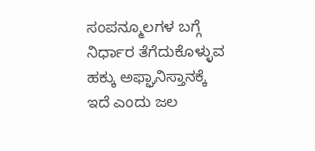ಸಂಪನ್ಮೂಲಗಳ ಬಗ್ಗೆ ನಿರ್ಧಾರ ತೆಗೆದುಕೊಳ್ಳುವ ಹಕ್ಕು ಅಫ್ಘಾನಿಸ್ತಾನಕ್ಕೆ ಇದೆ ಎಂದು ಜಲ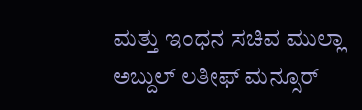ಮತ್ತು ಇಂಧನ ಸಚಿವ ಮುಲ್ಲಾ ಅಬ್ದುಲ್ ಲತೀಫ್ ಮನ್ಸೂರ್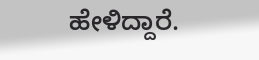ಹೇಳಿದ್ದಾರೆ.